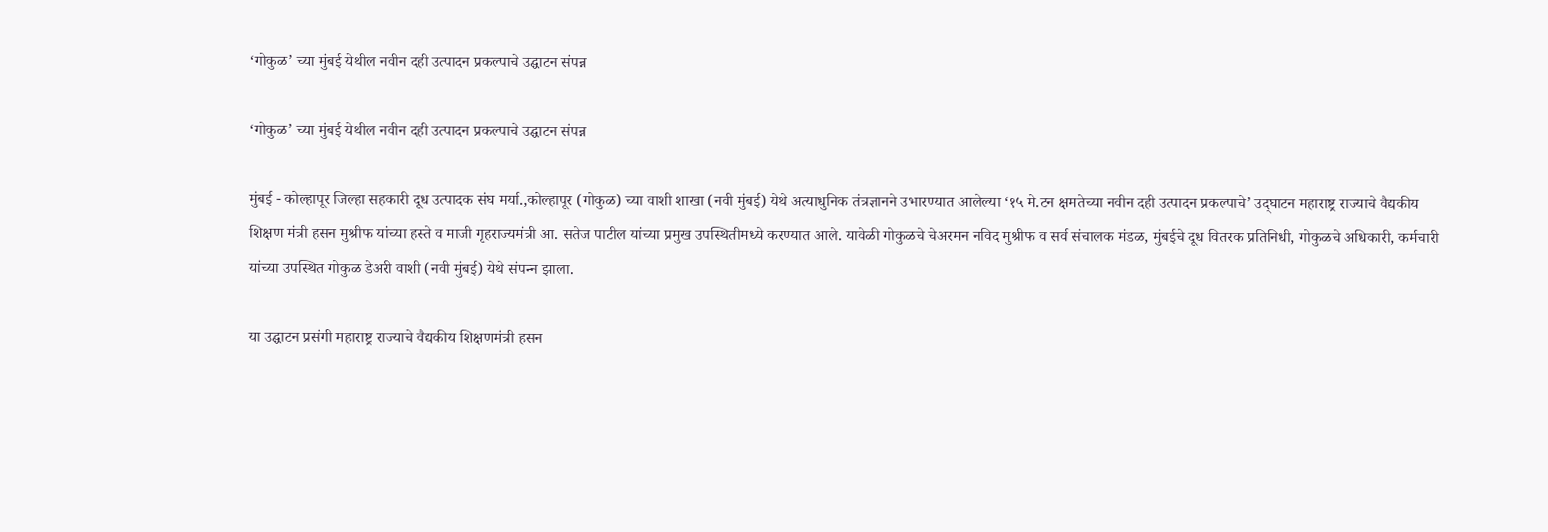‘गोकुळ’ च्या मुंबई येथील नवीन दही उत्पादन प्रकल्पाचे उद्घाटन संपन्न

‘गोकुळ’ च्या मुंबई येथील नवीन दही उत्पादन प्रकल्पाचे उद्घाटन संपन्न

मुंबई - कोल्‍हापूर जिल्‍हा सहकारी दूध उत्‍पादक संघ मर्या.,कोल्‍हापूर (गोकुळ) च्या वाशी शाखा (नवी मुंबई) येथे अत्याधुनिक तंत्रज्ञानने उभारण्यात आलेल्या ‘१५ मे.टन क्षमतेच्या नवीन दही उत्पादन प्रकल्पाचे’ उद्‌घाटन महाराष्ट्र राज्याचे वैद्यकीय शिक्षण मंत्री हसन मुश्रीफ यांच्या हस्ते व माजी गृहराज्यमंत्री आ. सतेज पाटील यांच्या प्रमुख उपस्थितीमध्ये करण्यात आले. यावेळी गोकुळचे चेअरमन नविद मुश्रीफ व सर्व संचालक मंडळ, मुंबईचे दूध वितरक प्रतिनिधी, गोकुळचे अधिकारी, कर्मचारी यांच्या उपस्थित गोकुळ डेअरी वाशी (नवी मुंबई) येथे संपन्‍न झाला.

या उद्घाटन प्रसंगी महाराष्ट्र राज्याचे वैद्यकीय शिक्षणमंत्री हसन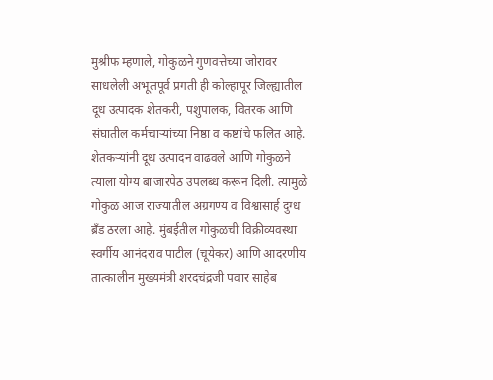मुश्रीफ म्हणाले, गोकुळने गुणवत्तेच्या जोरावर साधलेली अभूतपूर्व प्रगती ही कोल्हापूर जिल्ह्यातील दूध उत्पादक शेतकरी, पशुपालक, वितरक आणि संघातील कर्मचाऱ्यांच्या निष्ठा व कष्टांचे फलित आहे. शेतकऱ्यांनी दूध उत्पादन वाढवले आणि गोकुळने त्याला योग्य बाजारपेठ उपलब्ध करून दिली. त्यामुळे गोकुळ आज राज्यातील अग्रगण्य व विश्वासार्ह दुग्ध ब्रँड ठरला आहे. मुंबईतील गोकुळची विक्रीव्यवस्था स्वर्गीय आनंदराव पाटील (चूयेकर) आणि आदरणीय तात्कालीन मुख्यमंत्री शरदचंद्रजी पवार साहेब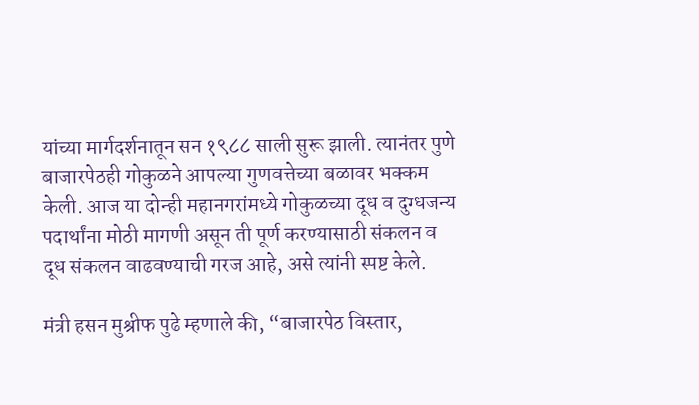यांच्या मार्गदर्शनातून सन १९८८ साली सुरू झाली. त्यानंतर पुणे बाजारपेठही गोकुळने आपल्या गुणवत्तेच्या बळावर भक्कम केली. आज या दोन्ही महानगरांमध्ये गोकुळच्या दूध व दुग्धजन्य पदार्थांना मोठी मागणी असून ती पूर्ण करण्यासाठी संकलन व दूध संकलन वाढवण्याची गरज आहे, असे त्यांनी स्पष्ट केले.

मंत्री हसन मुश्रीफ पुढे म्हणाले की, “बाजारपेठ विस्तार,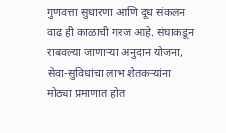गुणवत्ता सुधारणा आणि दूध संकलन वाढ ही काळाची गरज आहे. संघाकडून राबवल्या जाणाऱ्या अनुदान योजना, सेवा-सुविधांचा लाभ शेतकऱ्यांना मोठ्या प्रमाणात होत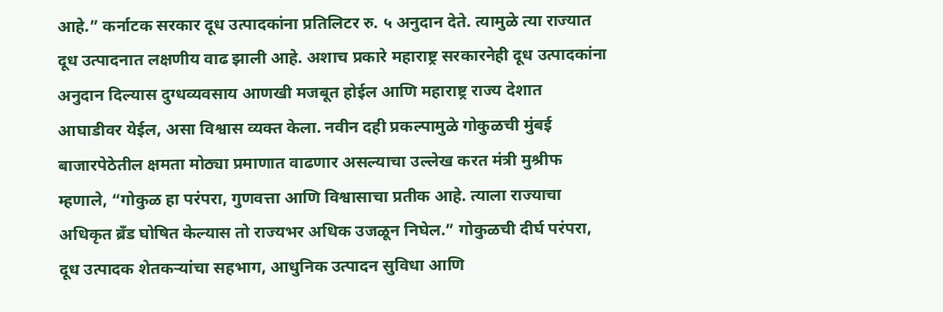आहे.” कर्नाटक सरकार दूध उत्पादकांना प्रतिलिटर रु. ५ अनुदान देते. त्यामुळे त्या राज्यात दूध उत्पादनात लक्षणीय वाढ झाली आहे. अशाच प्रकारे महाराष्ट्र सरकारनेही दूध उत्पादकांना अनुदान दिल्यास दुग्धव्यवसाय आणखी मजबूत होईल आणि महाराष्ट्र राज्य देशात आघाडीवर येईल, असा विश्वास व्यक्त केला. नवीन दही प्रकल्पामुळे गोकुळची मुंबई बाजारपेठेतील क्षमता मोठ्या प्रमाणात वाढणार असल्याचा उल्लेख करत मंत्री मुश्रीफ म्हणाले, “गोकुळ हा परंपरा, गुणवत्ता आणि विश्वासाचा प्रतीक आहे. त्याला राज्याचा अधिकृत ब्रँड घोषित केल्यास तो राज्यभर अधिक उजळून निघेल.” गोकुळची दीर्घ परंपरा, दूध उत्पादक शेतकऱ्यांचा सहभाग, आधुनिक उत्पादन सुविधा आणि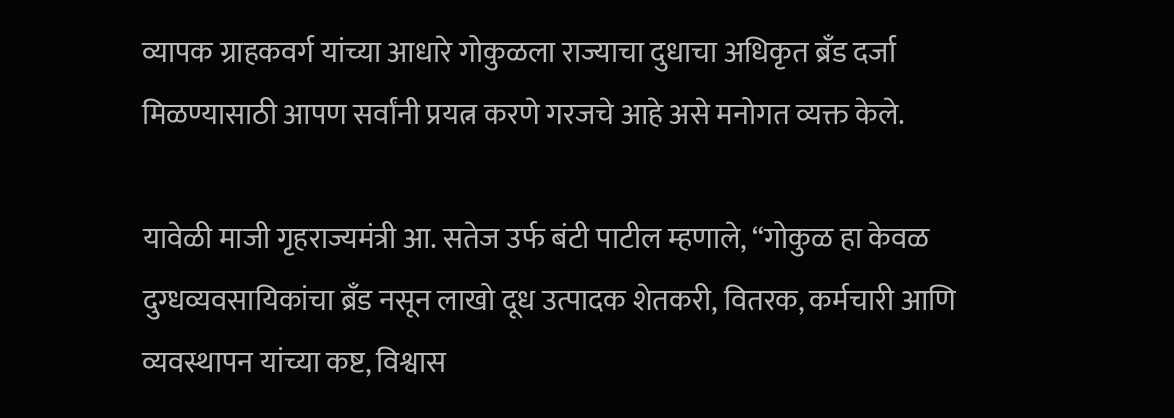व्यापक ग्राहकवर्ग यांच्या आधारे गोकुळला राज्याचा दुधाचा अधिकृत ब्रँड दर्जा मिळण्यासाठी आपण सर्वांनी प्रयत्न करणे गरजचे आहे असे मनोगत व्यक्त केले.

यावेळी माजी गृहराज्यमंत्री आ. सतेज उर्फ बंटी पाटील म्हणाले, “गोकुळ हा केवळ दुग्धव्यवसायिकांचा ब्रँड नसून लाखो दूध उत्पादक शेतकरी, वितरक, कर्मचारी आणि व्यवस्थापन यांच्या कष्ट, विश्वास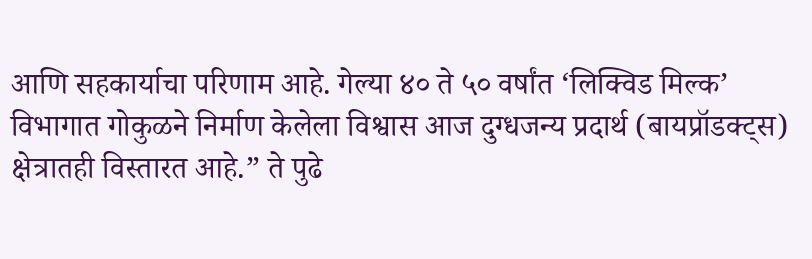आणि सहकार्याचा परिणाम आहे. गेल्या ४० ते ५० वर्षांत ‘लिक्विड मिल्क’ विभागात गोकुळने निर्माण केलेला विश्वास आज दुग्धजन्य प्रदार्थ (बायप्रॉडक्ट्स) क्षेत्रातही विस्तारत आहे.” ते पुढे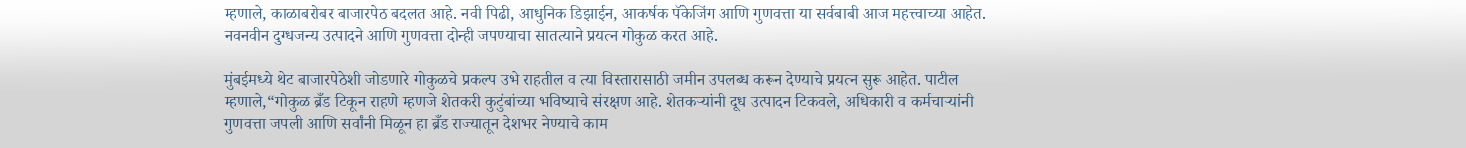म्हणाले, काळाबरोबर बाजारपेठ बदलत आहे. नवी पिढी, आधुनिक डिझाईन, आकर्षक पॅकेजिंग आणि गुणवत्ता या सर्वबाबी आज महत्त्वाच्या आहेत. नवनवीन दुग्धजन्य उत्पादने आणि गुणवत्ता दोन्ही जपण्याचा सातत्याने प्रयत्न गोकुळ करत आहे.

मुंबईमध्ये थेट बाजारपेठेशी जोडणारे गोकुळचे प्रकल्प उभे राहतील व त्या विस्तारासाठी जमीन उपलब्ध करून देण्याचे प्रयत्न सुरू आहेत. पाटील म्हणाले,“गोकुळ ब्रँड टिकून राहणे म्हणजे शेतकरी कुटुंबांच्या भविष्याचे संरक्षण आहे. शेतकऱ्यांनी दूध उत्पादन टिकवले, अधिकारी व कर्मचाऱ्यांनी गुणवत्ता जपली आणि सर्वांनी मिळून हा ब्रँड राज्यातून देशभर नेण्याचे काम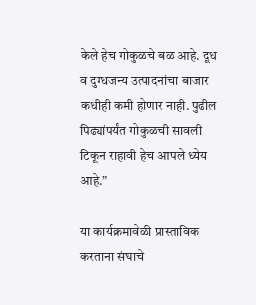केले हेच गोकुळचे बळ आहे. दूध व दुग्धजन्य उत्पादनांचा बाजार कधीही कमी होणार नाही. पुढील पिढ्यांपर्यंत गोकुळची सावली टिकून राहावी हेच आपले ध्येय आहे.”

या कार्यक्रमावेळी प्रास्ताविक करताना संघाचे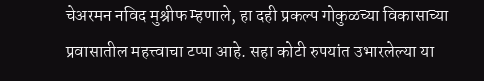चेअरमन नविद मुश्रीफ म्हणाले, हा दही प्रकल्प गोकुळच्या विकासाच्या प्रवासातील महत्त्वाचा टप्पा आहे. सहा कोटी रुपयांत उभारलेल्या या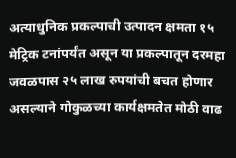अत्याधुनिक प्रकल्पाची उत्पादन क्षमता १५ मेट्रिक टनांपर्यंत असून या प्रकल्पातून दरमहा जवळपास २५ लाख रुपयांची बचत होणार असल्याने गोकुळच्या कार्यक्षमतेत मोठी वाढ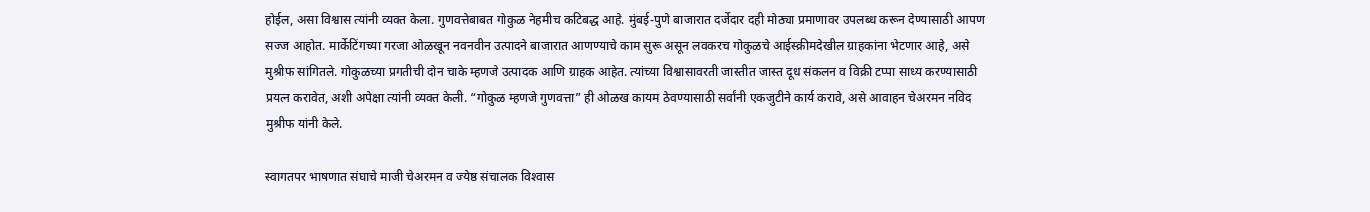होईल, असा विश्वास त्यांनी व्यक्त केला. गुणवत्तेबाबत गोकुळ नेहमीच कटिबद्ध आहे. मुंबई-पुणे बाजारात दर्जेदार दही मोठ्या प्रमाणावर उपलब्ध करून देण्यासाठी आपण सज्ज आहोत. मार्केटिंगच्या गरजा ओळखून नवनवीन उत्पादने बाजारात आणण्याचे काम सुरू असून लवकरच गोकुळचे आईस्क्रीमदेखील ग्राहकांना भेटणार आहे, असे मुश्रीफ सांगितले. गोकुळच्या प्रगतीची दोन चाके म्हणजे उत्पादक आणि ग्राहक आहेत. त्यांच्या विश्वासावरती जास्तीत जास्त दूध संकलन व विक्री टप्पा साध्य करण्यासाठी प्रयत्न करावेत, अशी अपेक्षा त्यांनी व्यक्त केली. “गोकुळ म्हणजे गुणवत्ता” ही ओळख कायम ठेवण्यासाठी सर्वांनी एकजुटीने कार्य करावे, असे आवाहन चेअरमन नविद मुश्रीफ यांनी केले.

स्वागतपर भाषणात संघाचे माजी चेअरमन व ज्येष्ठ संचालक विश्‍वास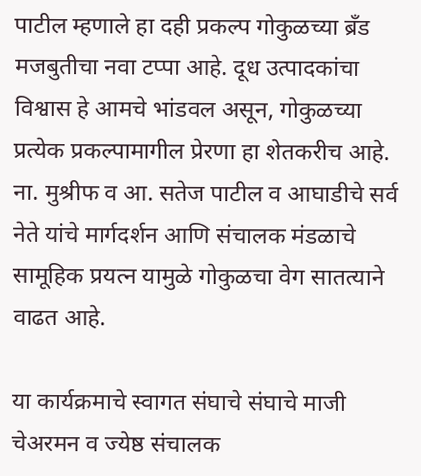पाटील म्हणाले हा दही प्रकल्प गोकुळच्या ब्रँड मजबुतीचा नवा टप्पा आहे. दूध उत्पादकांचा विश्वास हे आमचे भांडवल असून, गोकुळच्या प्रत्येक प्रकल्पामागील प्रेरणा हा शेतकरीच आहे. ना. मुश्रीफ व आ. सतेज पाटील व आघाडीचे सर्व नेते यांचे मार्गदर्शन आणि संचालक मंडळाचे सामूहिक प्रयत्न यामुळे गोकुळचा वेग सातत्याने वाढत आहे.

या कार्यक्रमाचे स्वागत संघाचे संघाचे माजी चेअरमन व ज्येष्ठ संचालक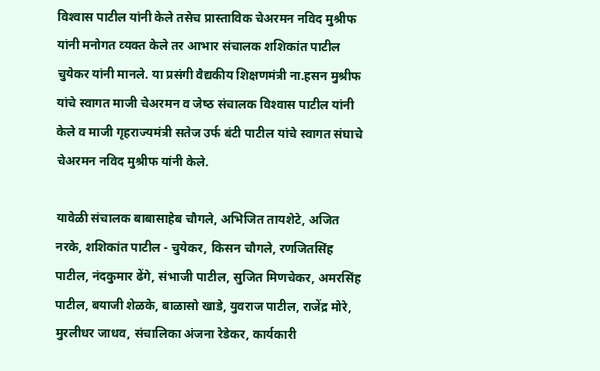विश्‍वास पाटील यांनी केले तसेच प्रास्‍ताविक चेअरमन नविद मुश्रीफ यांनी मनोगत व्‍यक्‍त केले तर आभार संचालक शशिकांत पाटील चुयेकर यांनी मानले. या प्रसंगी वैद्यकीय शिक्षणमंत्री ना.हसन मुश्रीफ यांचे स्‍वागत माजी चेअरमन व जेष्‍ठ संचालक विश्‍वास पाटील यांनी केले व माजी गृहराज्‍यमंत्री सतेज उर्फ बंटी पाटील यांचे स्‍वागत संघाचे चेअरमन नविद मुश्रीफ यांनी केले.

यावेळी संचालक बाबासाहेब चौगले, अभिजित तायशेटे, अजित नरके, शशिकांत पाटील - चुयेकर, किसन चौगले, रणजितसिंह पाटील, नंदकुमार ढेंगे, संभाजी पाटील, सुजित मिणचेकर, अमरसिंह पाटील, बयाजी शेळके, बाळासो खाडे, युवराज पाटील, राजेंद्र मोरे, मुरलीधर जाधव, संचालिका अंजना रेडेकर, कार्यकारी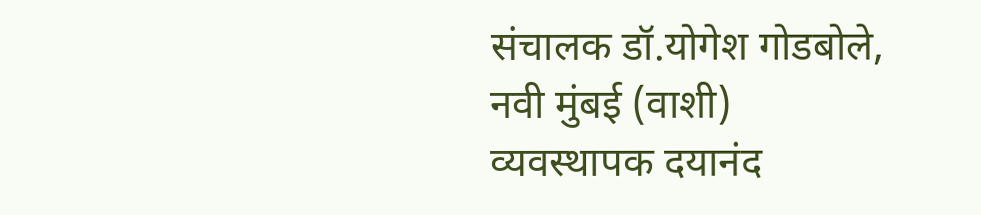संचालक डॉ.योगेश गोडबोले, नवी मुंबई (वाशी) व्यवस्थापक दयानंद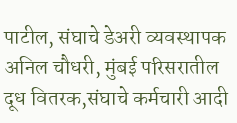पाटील, संघाचे डेअरी व्यवस्थापक अनिल चौधरी, मुंबई परिसरातील दूध वितरक,संघाचे कर्मचारी आदी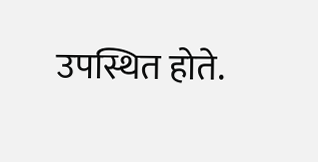उपस्थित होते.